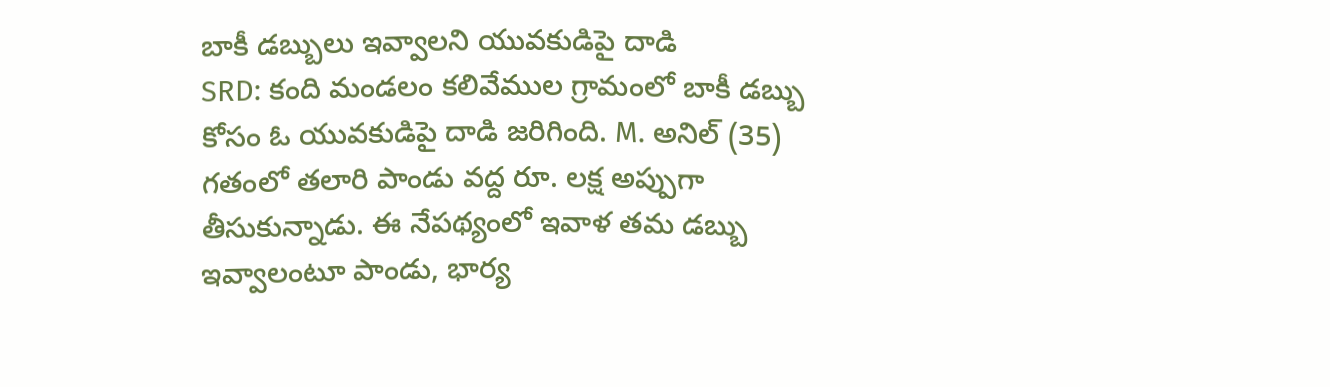బాకీ డబ్బులు ఇవ్వాలని యువకుడిపై దాడి
SRD: కంది మండలం కలివేముల గ్రామంలో బాకీ డబ్బు కోసం ఓ యువకుడిపై దాడి జరిగింది. M. అనిల్ (35) గతంలో తలారి పాండు వద్ద రూ. లక్ష అప్పుగా తీసుకున్నాడు. ఈ నేపథ్యంలో ఇవాళ తమ డబ్బు ఇవ్వాలంటూ పాండు, భార్య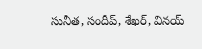సునీత, సందీప్, శేఖర్, వినయ్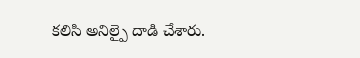కలిసి అనిల్పై దాడి చేశారు.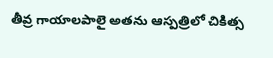తీవ్ర గాయాలపాలై అతను ఆస్పత్రిలో చికిత్స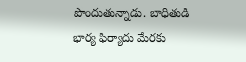పొందుతున్నాడు. బాధితుడి భార్య ఫిర్యాదు మేరకు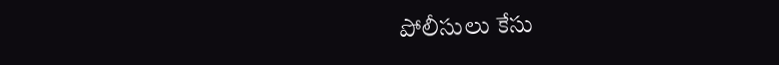పోలీసులు కేసు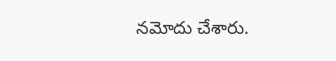నమోదు చేశారు.